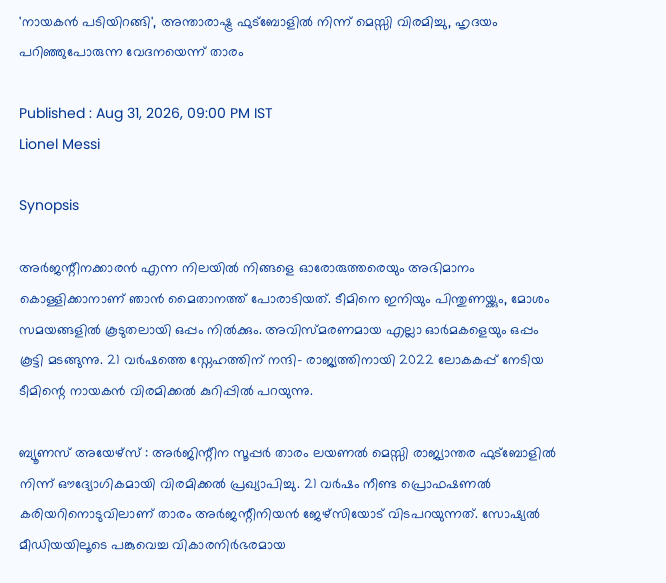'നായകൻ പടിയിറങ്ങി', അന്താരാഷ്ട്ര ഫുട്ബോളിൽ നിന്ന് മെസ്സി വിരമിച്ചു, ഹൃദയം പറിഞ്ഞുപോരുന്ന വേദനയെന്ന് താരം

Published : Aug 31, 2026, 09:00 PM IST
Lionel Messi

Synopsis

അർജന്റീനക്കാരൻ എന്ന നിലയിൽ നിങ്ങളെ ഓരോരുത്തരെയും അഭിമാനം കൊള്ളിക്കാനാണ് ഞാൻ മൈതാനത്ത് പോരാടിയത്. ടീമിനെ ഇനിയും പിന്തുണയ്ക്കും, മോശം സമയങ്ങളിൽ കൂടുതലായി ഒപ്പം നിൽക്കും. അവിസ്മരണമായ എല്ലാ ഓർമകളെയും ഒപ്പം കൂട്ടി മടങ്ങുന്നു. 21 വർഷത്തെ സ്നേഹത്തിന് നന്ദി- രാജ്യത്തിനായി 2022 ലോകകപ്പ് നേടിയ ടീമിന്റെ നായകൻ വിരമിക്കൽ കുറിപ്പിൽ പറയുന്നു.

ബ്യൂണസ് അയേഴ്സ് : അർജിന്റീന സൂപ്പർ താരം ലയണൽ മെസ്സി രാജ്യാന്തര ഫുട്ബോളിൽ നിന്ന് ഔദ്യോഗികമായി വിരമിക്കൽ പ്രഖ്യാപിച്ചു. 21 വർഷം നീണ്ട പ്രൊഫഷണൽ കരിയറിനൊടുവിലാണ് താരം അർജന്റീനിയൻ ജേഴ്സിയോട് വിടപറയുന്നത്. സോഷ്യൽ മീഡിയയിലൂടെ പങ്കുവെച്ച വികാരനിർഭരമായ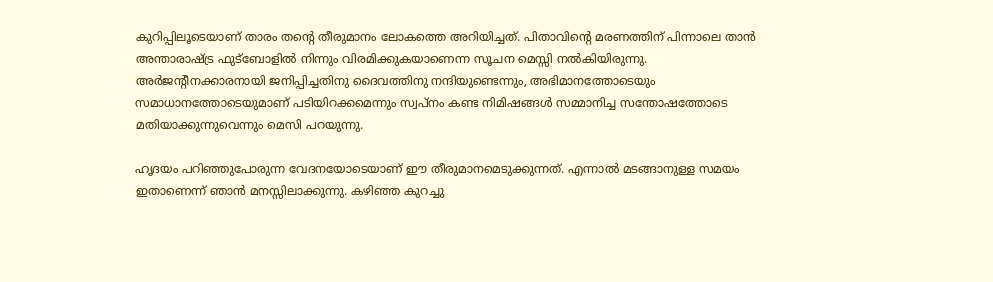കുറിപ്പിലൂടെയാണ് താരം തന്റെ തീരുമാനം ലോകത്തെ അറിയിച്ചത്. പിതാവിന്‍റെ മരണത്തിന് പിന്നാലെ താൻ അന്താരാഷ്ട്ര ഫുട്ബോളിൽ നിന്നും വിരമിക്കുകയാണെന്ന സൂചന മെസ്സി നൽകിയിരുന്നു. അർജന്റീനക്കാരനായി ജനിപ്പിച്ചതിനു ദൈവത്തിനു നന്ദിയുണ്ടെന്നും, അഭിമാനത്തോടെയും സമാധാനത്തോടെയുമാണ് പടിയിറക്കമെന്നും സ്വപ്നം കണ്ട നിമിഷങ്ങൾ സമ്മാനിച്ച സന്തോഷത്തോടെ മതിയാക്കുന്നുവെന്നും മെസി പറയുന്നു.

ഹൃദയം പറിഞ്ഞുപോരുന്ന വേദനയോടെയാണ് ഈ തീരുമാനമെടുക്കുന്നത്. എന്നാൽ മടങ്ങാനുള്ള സമയം ഇതാണെന്ന് ഞാൻ മനസ്സിലാക്കുന്നു. കഴിഞ്ഞ കുറച്ചു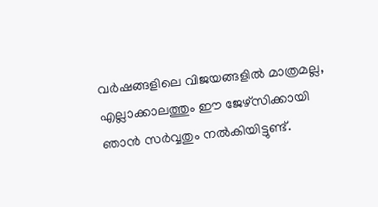വർഷങ്ങളിലെ വിജയങ്ങളിൽ മാത്രമല്ല, എല്ലാക്കാലത്തും ഈ ജേഴ്സിക്കായി ഞാൻ സർവ്വതും നൽകിയിട്ടുണ്ട്.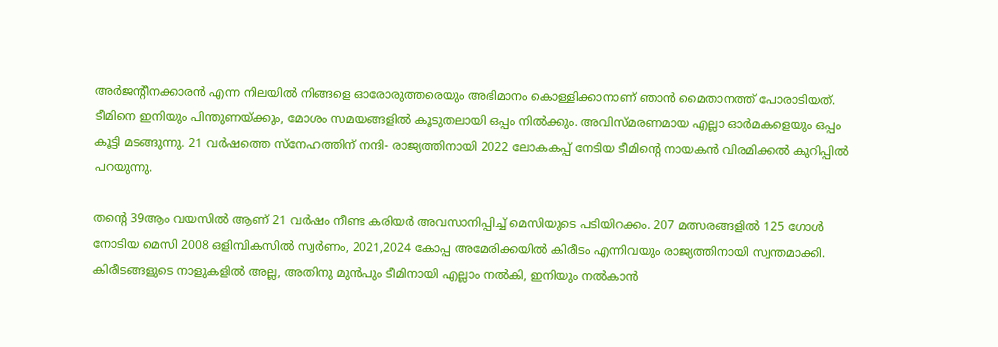അർജന്റീനക്കാരൻ എന്ന നിലയിൽ നിങ്ങളെ ഓരോരുത്തരെയും അഭിമാനം കൊള്ളിക്കാനാണ് ഞാൻ മൈതാനത്ത് പോരാടിയത്. ടീമിനെ ഇനിയും പിന്തുണയ്ക്കും, മോശം സമയങ്ങളിൽ കൂടുതലായി ഒപ്പം നിൽക്കും. അവിസ്മരണമായ എല്ലാ ഓർമകളെയും ഒപ്പം കൂട്ടി മടങ്ങുന്നു. 21 വർഷത്തെ സ്നേഹത്തിന് നന്ദി- രാജ്യത്തിനായി 2022 ലോകകപ്പ് നേടിയ ടീമിന്റെ നായകൻ വിരമിക്കൽ കുറിപ്പിൽ പറയുന്നു.

തന്‍റെ 39ആം വയസിൽ ആണ് 21 വർഷം നീണ്ട കരിയർ അവസാനിപ്പിച്ച് മെസിയുടെ പടിയിറക്കം. 207 മത്സരങ്ങളിൽ 125 ഗോൾ നോടിയ മെസി 2008 ഒളിമ്പികസിൽ സ്വർണം, 2021,2024 കോപ്പ അമേരിക്കയിൽ കിരീടം എന്നിവയും രാജ്യത്തിനായി സ്വന്തമാക്കി. കിരീടങ്ങളുടെ നാളുകളിൽ അല്ല, അതിനു മുൻപും ടീമിനായി എല്ലാം നൽകി, ഇനിയും നൽകാൻ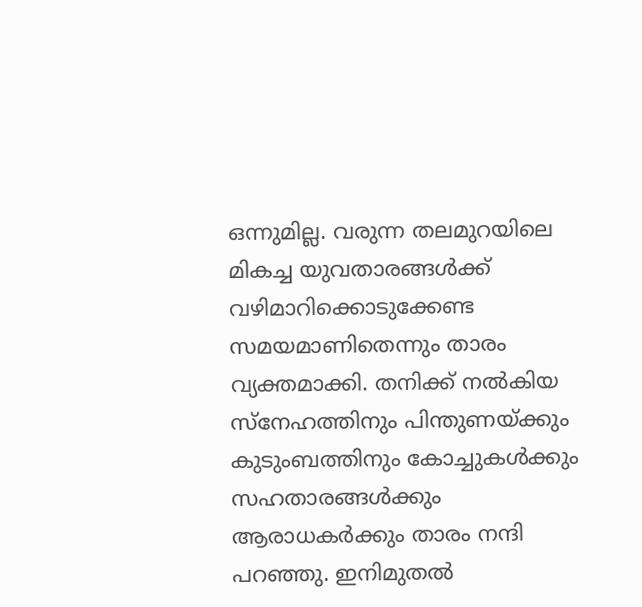ഒന്നുമില്ല. വരുന്ന തലമുറയിലെ മികച്ച യുവതാരങ്ങൾക്ക് വഴിമാറിക്കൊടുക്കേണ്ട സമയമാണിതെന്നും താരം വ്യക്തമാക്കി. തനിക്ക് നൽകിയ സ്നേഹത്തിനും പിന്തുണയ്ക്കും കുടുംബത്തിനും കോച്ചുകൾക്കും സഹതാരങ്ങൾക്കും ആരാധകർക്കും താരം നന്ദി പറഞ്ഞു. ഇനിമുതൽ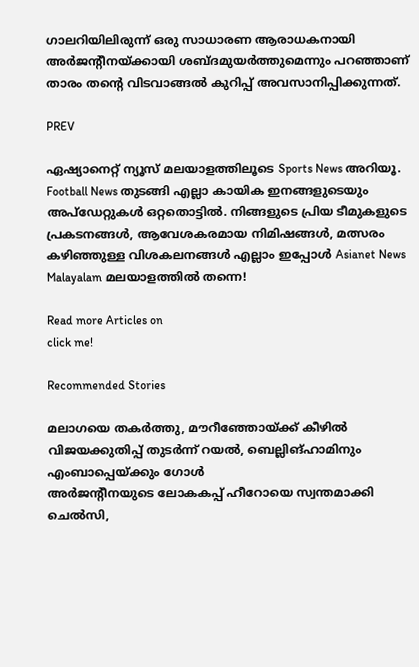ഗാലറിയിലിരുന്ന് ഒരു സാധാരണ ആരാധകനായി അർജന്റീനയ്ക്കായി ശബ്ദമുയർത്തുമെന്നും പറഞ്ഞാണ് താരം തന്റെ വിടവാങ്ങൽ കുറിപ്പ് അവസാനിപ്പിക്കുന്നത്.

PREV

ഏഷ്യാനെറ്റ് ന്യൂസ് മലയാളത്തിലൂടെ Sports News അറിയൂ.  Football News തുടങ്ങി എല്ലാ കായിക ഇനങ്ങളുടെയും അപ്‌ഡേറ്റുകൾ ഒറ്റതൊട്ടിൽ. നിങ്ങളുടെ പ്രിയ ടീമുകളുടെ പ്രകടനങ്ങൾ, ആവേശകരമായ നിമിഷങ്ങൾ, മത്സരം കഴിഞ്ഞുള്ള വിശകലനങ്ങൾ എല്ലാം ഇപ്പോൾ Asianet News Malayalam മലയാളത്തിൽ തന്നെ!

Read more Articles on
click me!

Recommended Stories

മലാഗയെ തകർത്തു, മൗറീഞ്ഞോയ്ക്ക് കീഴിൽ വിജയക്കുതിപ്പ് തുടര്‍ന്ന് റയല്‍, ബെല്ലിങ്ഹാമിനും എംബാപ്പെയ്ക്കും ഗോൾ
അര്‍ജന്‍റീനയുടെ ലോകകപ്പ് ഹീറോയെ സ്വന്തമാക്കി ചെല്‍സി,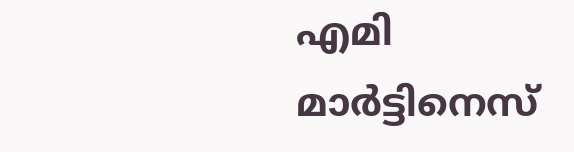എമി മാര്‍ട്ടിനെസ്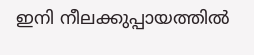ഇനി നീലക്കുപ്പായത്തിൽ